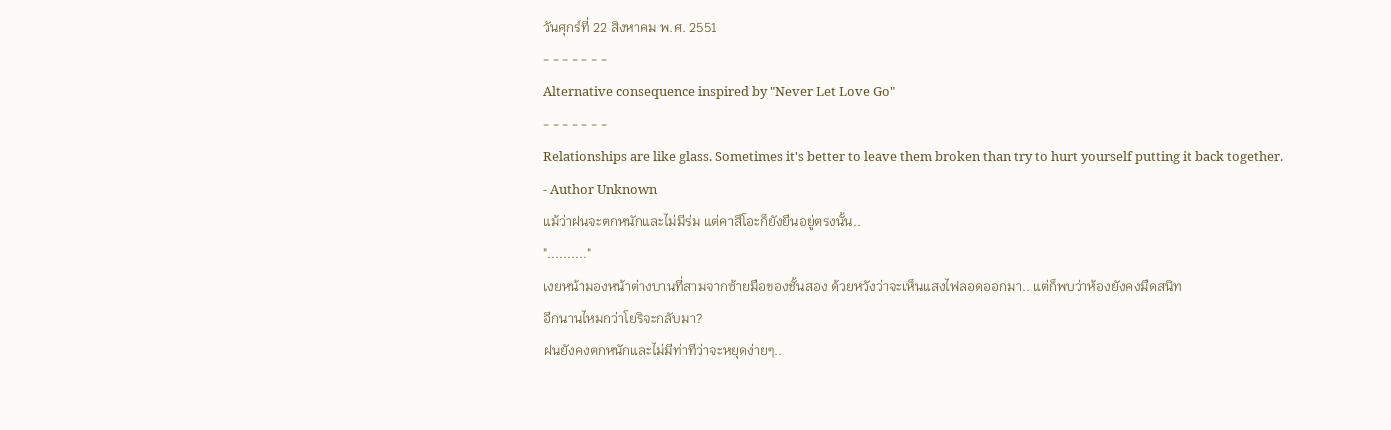วันศุกร์ที่ 22 สิงหาคม พ.ศ. 2551
- - - - - - -
Alternative consequence inspired by "Never Let Love Go"
- - - - - - -
Relationships are like glass. Sometimes it's better to leave them broken than try to hurt yourself putting it back together.
- Author Unknown
แม้ว่าฝนจะตกหนักและไม่มีร่ม แต่คาสึโอะก็ยังยืนอยู่ตรงนั้น..
".........."
เงยหน้ามองหน้าต่างบานที่สามจากซ้ายมือของชั้นสอง ด้วยหวังว่าจะเห็นแสงไฟลอดออกมา.. แต่ก็พบว่าห้องยังคงมืดสนิท
อีกนานไหมกว่าโยริจะกลับมา?
ฝนยังคงตกหนักและไม่มีท่าทีว่าจะหยุดง่ายๆ..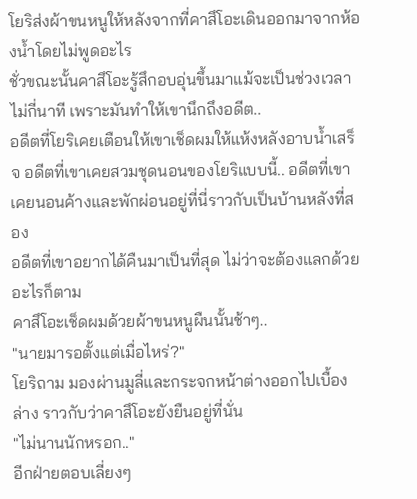โยริส่งผ้าขนหนูให้หลังจากที่คาสึโอะเดินออกมาจากห้องน้ำโดยไม่พูดอะไร
ชั่วขณะนั้นคาสึโอะรู้สึกอบอุ่นขึ้นมาแม้จะเป็นช่วงเวลาไม่กี่นาที เพราะมันทำให้เขานึกถึงอดีต..
อดีตที่โยริเคยเตือนให้เขาเช็ดผมให้แห้งหลังอาบน้ำเสร็จ อดีตที่เขาเคยสวมชุดนอนของโยริแบบนี้.. อดีตที่เขาเคยนอนค้างและพักผ่อนอยู่ที่นี่ราวกับเป็นบ้านหลังที่สอง
อดีตที่เขาอยากได้คืนมาเป็นที่สุด ไม่ว่าจะต้องแลกด้วยอะไรก็ตาม
คาสึโอะเช็ดผมด้วยผ้าขนหนูผืนนั้นช้าๆ..
"นายมารอตั้งแต่เมื่อไหร่?"
โยริถาม มองผ่านมูลี่และกระจกหน้าต่างออกไปเบื้องล่าง ราวกับว่าคาสึโอะยังยืนอยู่ที่นั่น
"ไม่นานนักหรอก.."
อีกฝ่ายตอบเลี่ยงๆ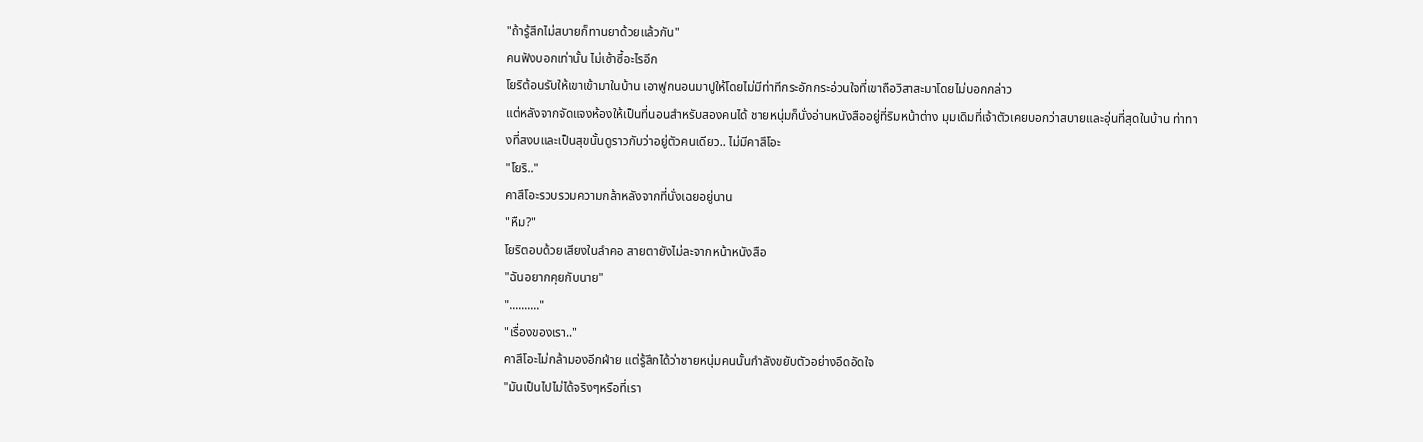"ถ้ารู้สึกไม่สบายก็ทานยาด้วยแล้วกัน"
คนฟังบอกเท่านั้น ไม่เซ้าซี้อะไรอีก
โยริต้อนรับให้เขาเข้ามาในบ้าน เอาฟูกนอนมาปูให้โดยไม่มีท่าทีกระอักกระอ่วนใจที่เขาถือวิสาสะมาโดยไม่บอกกล่าว
แต่หลังจากจัดแจงห้องให้เป็นที่นอนสำหรับสองคนได้ ชายหนุ่มก็นั่งอ่านหนังสืออยู่ที่ริมหน้าต่าง มุมเดิมที่เจ้าตัวเคยบอกว่าสบายและอุ่นที่สุดในบ้าน ท่าทางที่สงบและเป็นสุขนั้นดูราวกับว่าอยู่ตัวคนเดียว.. ไม่มีคาสึโอะ
"โยริ.."
คาสึโอะรวบรวมความกล้าหลังจากที่นั่งเฉยอยู่นาน
"หืม?"
โยริตอบด้วยเสียงในลำคอ สายตายังไม่ละจากหน้าหนังสือ
"ฉันอยากคุยกับนาย"
".........."
"เรื่องของเรา.."
คาสึโอะไม่กล้ามองอีกฝ่าย แต่รู้สึกได้ว่าชายหนุ่มคนนั้นกำลังขยับตัวอย่างอึดอัดใจ
"มันเป็นไปไม่ได้จริงๆหรือที่เรา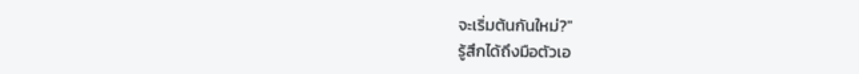จะเริ่มต้นกันใหม่?"
รู้สึกได้ถึงมือตัวเอ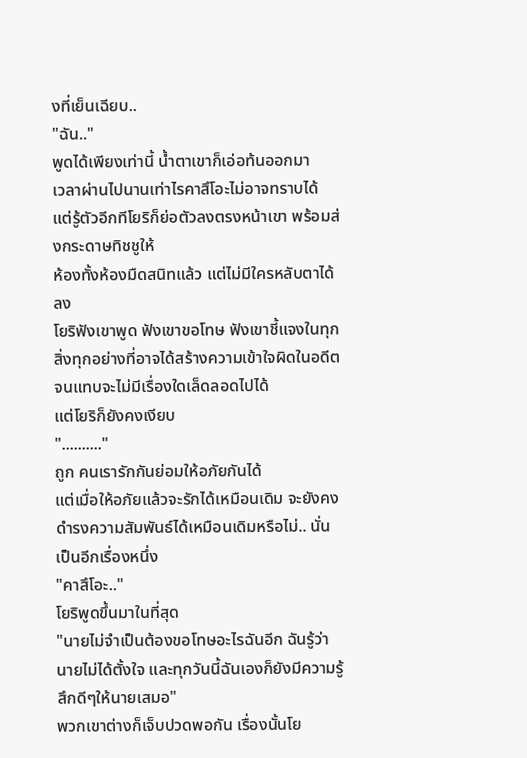งที่เย็นเฉียบ..
"ฉัน.."
พูดได้เพียงเท่านี้ น้ำตาเขาก็เอ่อท้นออกมา
เวลาผ่านไปนานเท่าไรคาสึโอะไม่อาจทราบได้
แต่รู้ตัวอีกทีโยริก็ย่อตัวลงตรงหน้าเขา พร้อมส่งกระดาษทิชชูให้
ห้องทั้งห้องมืดสนิทแล้ว แต่ไม่มีใครหลับตาได้ลง
โยริฟังเขาพูด ฟังเขาขอโทษ ฟังเขาชี้แจงในทุกสิ่งทุกอย่างที่อาจได้สร้างความเข้าใจผิดในอดีตจนแทบจะไม่มีเรื่องใดเล็ดลอดไปได้
แต่โยริก็ยังคงเงียบ
".........."
ถูก คนเรารักกันย่อมให้อภัยกันได้
แต่เมื่อให้อภัยแล้วจะรักได้เหมือนเดิม จะยังคงดำรงความสัมพันธ์ได้เหมือนเดิมหรือไม่.. นั่นเป็นอีกเรื่องหนึ่ง
"คาสึโอะ.."
โยริพูดขึ้นมาในที่สุด
"นายไม่จำเป็นต้องขอโทษอะไรฉันอีก ฉันรู้ว่านายไม่ได้ตั้งใจ และทุกวันนี้ฉันเองก็ยังมีความรู้สึกดีๆให้นายเสมอ"
พวกเขาต่างก็เจ็บปวดพอกัน เรื่องนั้นโย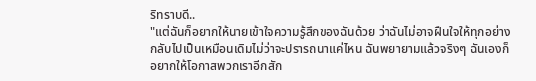ริทราบดี..
"แต่ฉันก็อยากให้นายเข้าใจความรู้สึกของฉันด้วย ว่าฉันไม่อาจฝืนใจให้ทุกอย่างกลับไปเป็นเหมือนเดิมไม่ว่าจะปรารถนาแค่ไหน ฉันพยายามแล้วจริงๆ ฉันเองก็อยากให้โอกาสพวกเราอีกสัก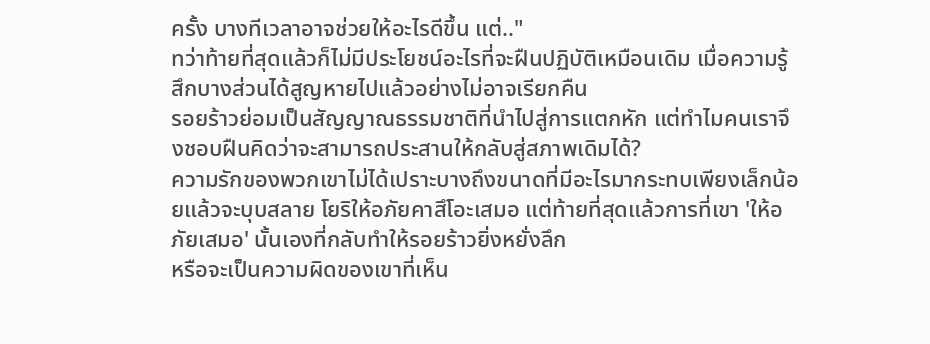ครั้ง บางทีเวลาอาจช่วยให้อะไรดีขึ้น แต่.."
ทว่าท้ายที่สุดแล้วก็ไม่มีประโยชน์อะไรที่จะฝืนปฏิบัติเหมือนเดิม เมื่อความรู้สึกบางส่วนได้สูญหายไปแล้วอย่างไม่อาจเรียกคืน
รอยร้าวย่อมเป็นสัญญาณธรรมชาติที่นำไปสู่การแตกหัก แต่ทำไมคนเราจึงชอบฝืนคิดว่าจะสามารถประสานให้กลับสู่สภาพเดิมได้?
ความรักของพวกเขาไม่ได้เปราะบางถึงขนาดที่มีอะไรมากระทบเพียงเล็กน้อยแล้วจะบุบสลาย โยริให้อภัยคาสึโอะเสมอ แต่ท้ายที่สุดแล้วการที่เขา 'ให้อภัยเสมอ' นั้นเองที่กลับทำให้รอยร้าวยิ่งหยั่งลึก
หรือจะเป็นความผิดของเขาที่เห็น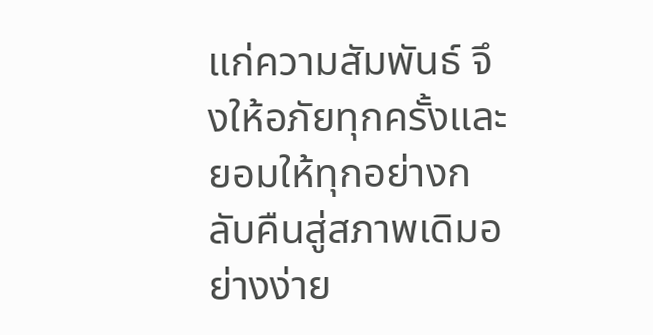แก่ความสัมพันธ์ จึงให้อภัยทุกครั้งและยอมให้ทุกอย่างกลับคืนสู่สภาพเดิมอย่างง่าย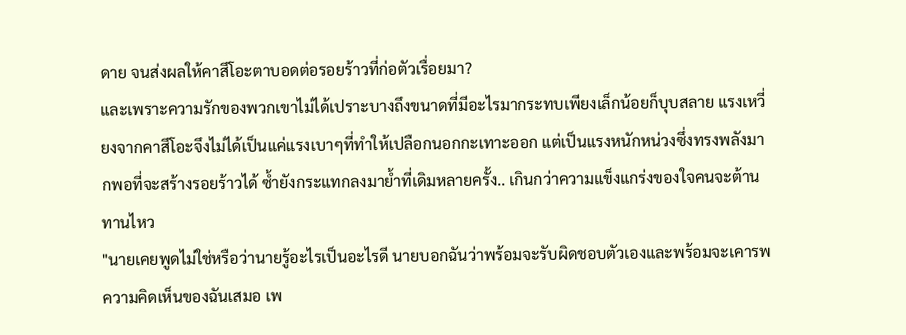ดาย จนส่งผลให้คาสึโอะตาบอดต่อรอยร้าวที่ก่อตัวเรื่อยมา?
และเพราะความรักของพวกเขาไม่ได้เปราะบางถึงขนาดที่มีอะไรมากระทบเพียงเล็กน้อยก็บุบสลาย แรงเหวี่ยงจากคาสึโอะจึงไม่ได้เป็นแค่แรงเบาๆที่ทำให้เปลือกนอกกะเทาะออก แต่เป็นแรงหนักหน่วงซึ่งทรงพลังมากพอที่จะสร้างรอยร้าวได้ ซ้ำยังกระแทกลงมาย้ำที่เดิมหลายครั้ง.. เกินกว่าความแข็งแกร่งของใจคนจะต้านทานไหว
"นายเคยพูดไม่ใช่หรือว่านายรู้อะไรเป็นอะไรดี นายบอกฉันว่าพร้อมจะรับผิดชอบตัวเองและพร้อมจะเคารพความคิดเห็นของฉันเสมอ เพ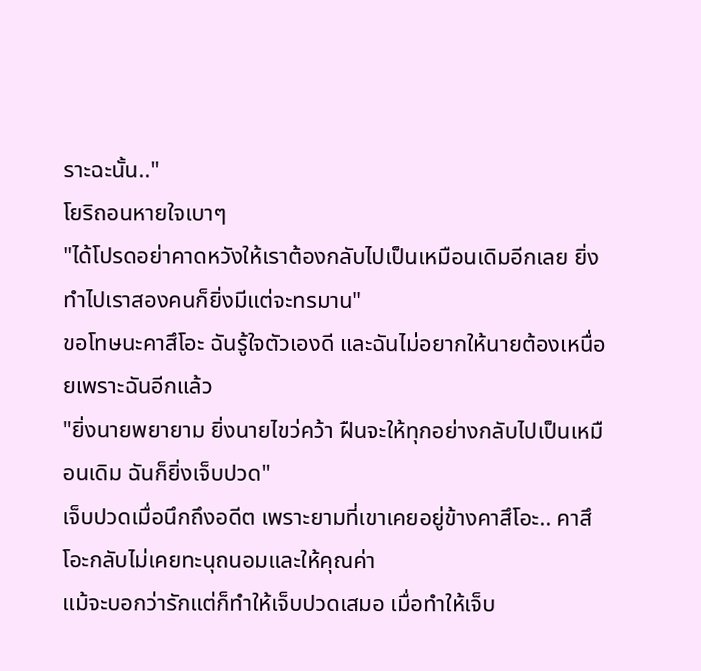ราะฉะนั้น.."
โยริถอนหายใจเบาๆ
"ได้โปรดอย่าคาดหวังให้เราต้องกลับไปเป็นเหมือนเดิมอีกเลย ยิ่งทำไปเราสองคนก็ยิ่งมีแต่จะทรมาน"
ขอโทษนะคาสึโอะ ฉันรู้ใจตัวเองดี และฉันไม่อยากให้นายต้องเหนื่อยเพราะฉันอีกแล้ว
"ยิ่งนายพยายาม ยิ่งนายไขว่คว้า ฝืนจะให้ทุกอย่างกลับไปเป็นเหมือนเดิม ฉันก็ยิ่งเจ็บปวด"
เจ็บปวดเมื่อนึกถึงอดีต เพราะยามที่เขาเคยอยู่ข้างคาสึโอะ.. คาสึโอะกลับไม่เคยทะนุถนอมและให้คุณค่า
แม้จะบอกว่ารักแต่ก็ทำให้เจ็บปวดเสมอ เมื่อทำให้เจ็บ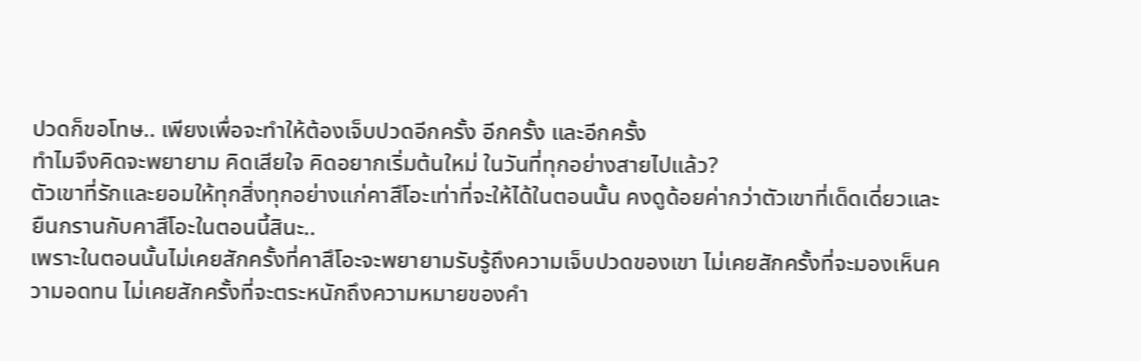ปวดก็ขอโทษ.. เพียงเพื่อจะทำให้ต้องเจ็บปวดอีกครั้ง อีกครั้ง และอีกครั้ง
ทำไมจึงคิดจะพยายาม คิดเสียใจ คิดอยากเริ่มต้นใหม่ ในวันที่ทุกอย่างสายไปแล้ว?
ตัวเขาที่รักและยอมให้ทุกสิ่งทุกอย่างแก่คาสึโอะเท่าที่จะให้ได้ในตอนนั้น คงดูด้อยค่ากว่าตัวเขาที่เด็ดเดี่ยวและยืนกรานกับคาสึโอะในตอนนี้สินะ..
เพราะในตอนนั้นไม่เคยสักครั้งที่คาสึโอะจะพยายามรับรู้ถึงความเจ็บปวดของเขา ไม่เคยสักครั้งที่จะมองเห็นความอดทน ไม่เคยสักครั้งที่จะตระหนักถึงความหมายของคำ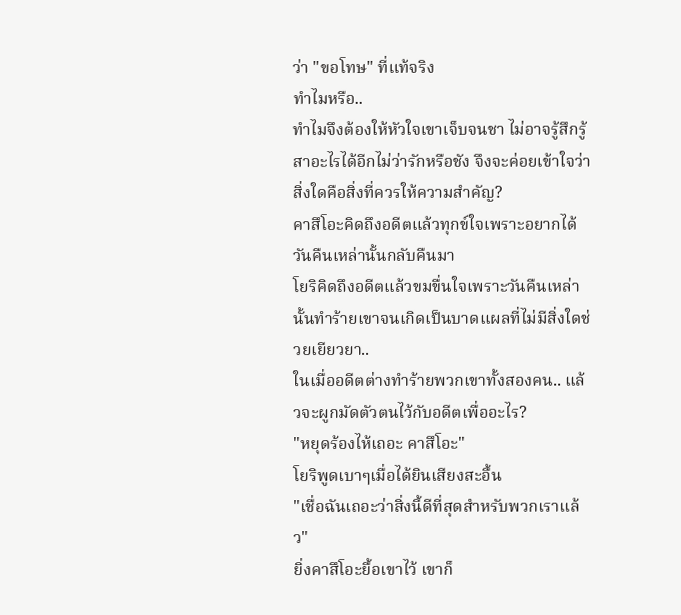ว่า "ขอโทษ" ที่แท้จริง
ทำไมหรือ..
ทำไมจึงต้องให้หัวใจเขาเจ็บจนชา ไม่อาจรู้สึกรู้สาอะไรได้อีกไม่ว่ารักหรือชัง จึงจะค่อยเข้าใจว่าสิ่งใดคือสิ่งที่ควรให้ความสำคัญ?
คาสึโอะคิดถึงอดีตแล้วทุกข์ใจเพราะอยากได้วันคืนเหล่านั้นกลับคืนมา
โยริคิดถึงอดีตแล้วขมขื่นใจเพราะวันคืนเหล่านั้นทำร้ายเขาจนเกิดเป็นบาดแผลที่ไม่มีสิ่งใดช่วยเยียวยา..
ในเมื่ออดีตต่างทำร้ายพวกเขาทั้งสองคน.. แล้วจะผูกมัดตัวตนไว้กับอดีตเพื่ออะไร?
"หยุดร้องไห้เถอะ คาสึโอะ"
โยริพูดเบาๆเมื่อได้ยินเสียงสะอื้น
"เชื่อฉันเถอะว่าสิ่งนี้ดีที่สุดสำหรับพวกเราแล้ว"
ยิ่งคาสึโอะยื้อเขาไว้ เขาก็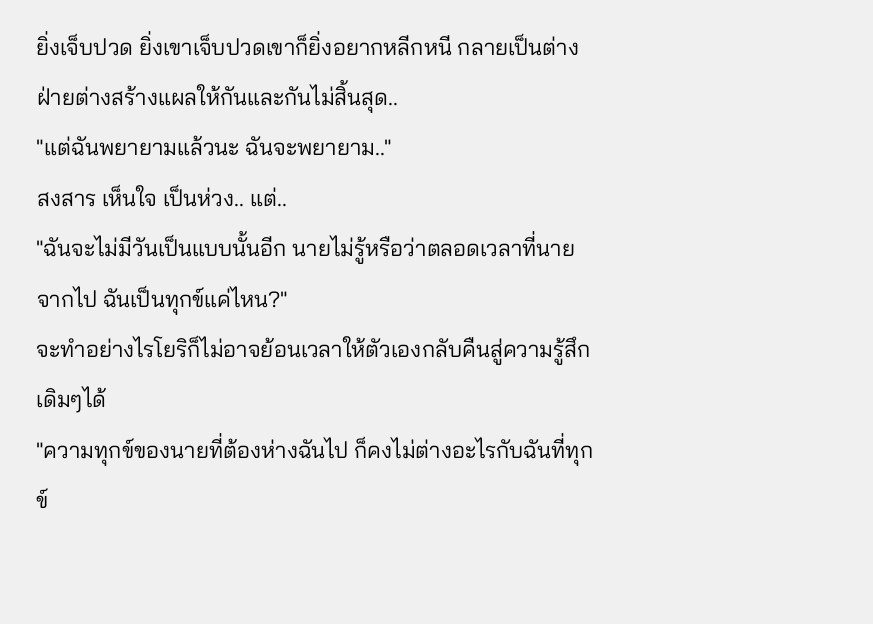ยิ่งเจ็บปวด ยิ่งเขาเจ็บปวดเขาก็ยิ่งอยากหลีกหนี กลายเป็นต่างฝ่ายต่างสร้างแผลให้กันและกันไม่สิ้นสุด..
"แต่ฉันพยายามแล้วนะ ฉันจะพยายาม.."
สงสาร เห็นใจ เป็นห่วง.. แต่..
"ฉันจะไม่มีวันเป็นแบบนั้นอีก นายไม่รู้หรือว่าตลอดเวลาที่นายจากไป ฉันเป็นทุกข์แค่ไหน?"
จะทำอย่างไรโยริก็ไม่อาจย้อนเวลาให้ตัวเองกลับคืนสู่ความรู้สึกเดิมๆได้
"ความทุกข์ของนายที่ต้องห่างฉันไป ก็คงไม่ต่างอะไรกับฉันที่ทุกข์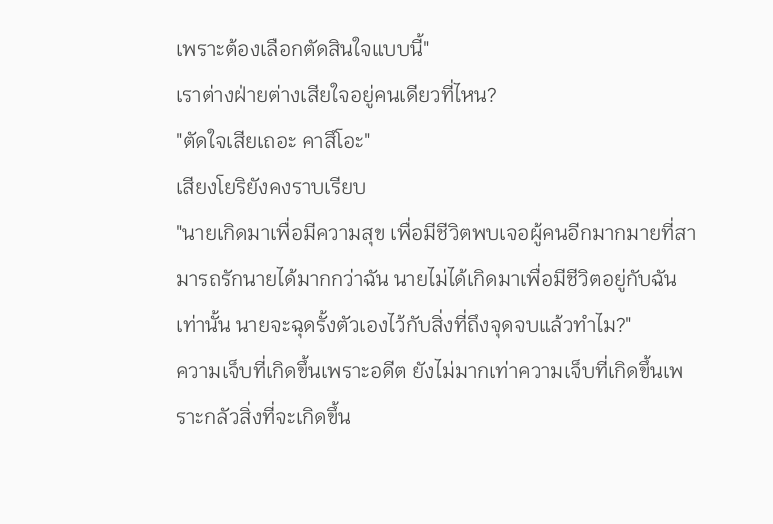เพราะต้องเลือกตัดสินใจแบบนี้"
เราต่างฝ่ายต่างเสียใจอยู่คนเดียวที่ไหน?
"ตัดใจเสียเถอะ คาสึโอะ"
เสียงโยริยังคงราบเรียบ
"นายเกิดมาเพื่อมีความสุข เพื่อมีชีวิตพบเจอผู้คนอีกมากมายที่สามารถรักนายได้มากกว่าฉัน นายไม่ได้เกิดมาเพื่อมีชีวิตอยู่กับฉันเท่านั้น นายจะฉุดรั้งตัวเองไว้กับสิ่งที่ถึงจุดจบแล้วทำไม?"
ความเจ็บที่เกิดขึ้นเพราะอดีต ยังไม่มากเท่าความเจ็บที่เกิดขึ้นเพราะกลัวสิ่งที่จะเกิดขึ้น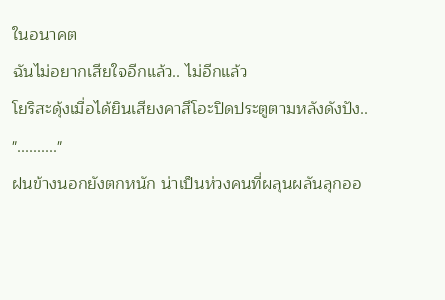ในอนาคต
ฉันไม่อยากเสียใจอีกแล้ว.. ไม่อีกแล้ว
โยริสะดุ้งเมื่อได้ยินเสียงคาสึโอะปิดประตูตามหลังดังปัง..
".........."
ฝนข้างนอกยังตกหนัก น่าเป็นห่วงคนที่ผลุนผลันลุกออ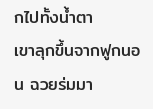กไปทั้งน้ำตา
เขาลุกขึ้นจากฟูกนอน ฉวยร่มมา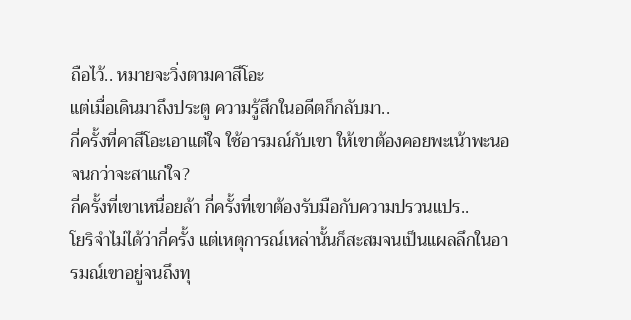ถือไว้.. หมายจะวิ่งตามคาสึโอะ
แต่เมื่อเดินมาถึงประตู ความรู้สึกในอดีตก็กลับมา..
กี่ครั้งที่คาสึโอะเอาแต่ใจ ใช้อารมณ์กับเขา ให้เขาต้องคอยพะเน้าพะนอจนกว่าจะสาแก่ใจ?
กี่ครั้งที่เขาเหนื่อยล้า กี่ครั้งที่เขาต้องรับมือกับความปรวนแปร..
โยริจำไม่ได้ว่ากี่ครั้ง แต่เหตุการณ์เหล่านั้นก็สะสมจนเป็นแผลลึกในอารมณ์เขาอยู่จนถึงทุ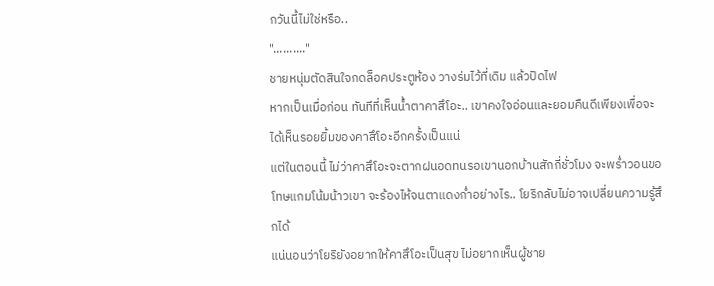กวันนี้ไม่ใช่หรือ..
".........."
ชายหนุ่มตัดสินใจกดล็อคประตูห้อง วางร่มไว้ที่เดิม แล้วปิดไฟ
หากเป็นเมื่อก่อน ทันทีที่เห็นน้ำตาคาสึโอะ.. เขาคงใจอ่อนและยอมคืนดีเพียงเพื่อจะได้เห็นรอยยิ้มของคาสึโอะอีกครั้งเป็นแน่
แต่ในตอนนี้ ไม่ว่าคาสึโอะจะตากฝนอดทนรอเขานอกบ้านสักกี่ชั่วโมง จะพร่ำวอนขอโทษแกมโน้มน้าวเขา จะร้องไห้จนตาแดงก่ำอย่างไร.. โยริกลับไม่อาจเปลี่ยนความรู้สึกได้
แน่นอนว่าโยริยังอยากให้คาสึโอะเป็นสุข ไม่อยากเห็นผู้ชาย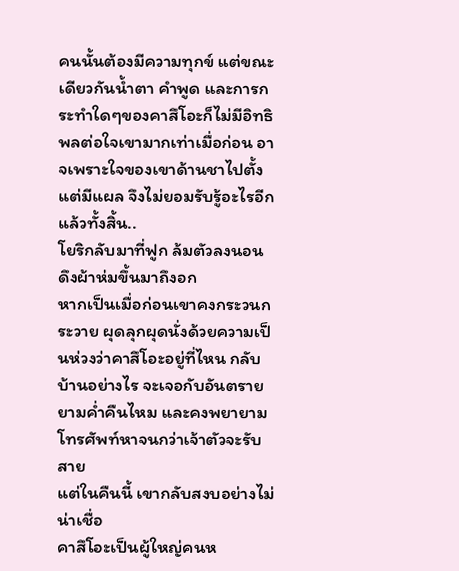คนนั้นต้องมีความทุกข์ แต่ขณะเดียวกันน้ำตา คำพูด และการกระทำใดๆของคาสึโอะก็ไม่มีอิทธิพลต่อใจเขามากเท่าเมื่อก่อน อาจเพราะใจของเขาด้านชาไปตั้งแต่มีแผล จึงไม่ยอมรับรู้อะไรอีกแล้วทั้งสิ้น..
โยริกลับมาที่ฟูก ล้มตัวลงนอน ดึงผ้าห่มขึ้นมาถึงอก
หากเป็นเมื่อก่อนเขาคงกระวนกระวาย ผุดลุกผุดนั่งด้วยความเป็นห่วงว่าคาสึโอะอยู่ที่ไหน กลับบ้านอย่างไร จะเจอกับอันตรายยามค่ำคืนไหม และคงพยายามโทรศัพท์หาจนกว่าเจ้าตัวจะรับสาย
แต่ในคืนนี้ เขากลับสงบอย่างไม่น่าเชื่อ
คาสึโอะเป็นผู้ใหญ่คนห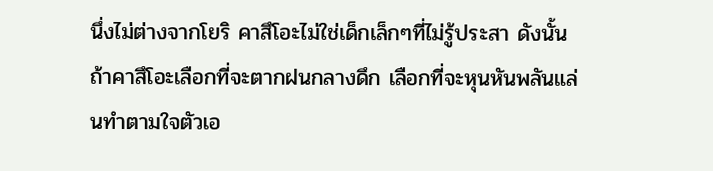นึ่งไม่ต่างจากโยริ คาสึโอะไม่ใช่เด็กเล็กๆที่ไม่รู้ประสา ดังนั้นถ้าคาสึโอะเลือกที่จะตากฝนกลางดึก เลือกที่จะหุนหันพลันแล่นทำตามใจตัวเอ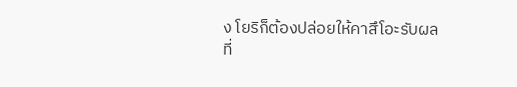ง โยริก็ต้องปล่อยให้คาสึโอะรับผลที่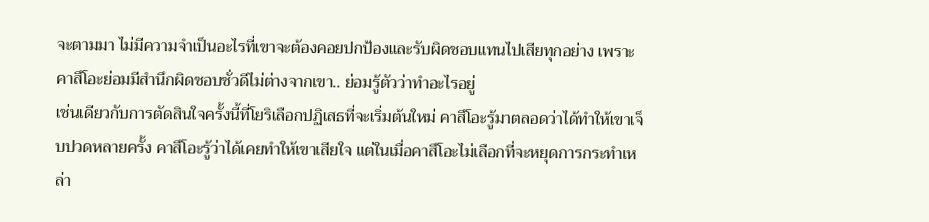จะตามมา ไม่มีความจำเป็นอะไรที่เขาจะต้องคอยปกป้องและรับผิดชอบแทนไปเสียทุกอย่าง เพราะคาสึโอะย่อมมีสำนึกผิดชอบชั่วดีไม่ต่างจากเขา.. ย่อมรู้ตัวว่าทำอะไรอยู่
เช่นเดียวกับการตัดสินใจครั้งนี้ที่โยริเลือกปฏิเสธที่จะเริ่มต้นใหม่ คาสึโอะรู้มาตลอดว่าได้ทำให้เขาเจ็บปวดหลายครั้ง คาสึโอะรู้ว่าได้เคยทำให้เขาเสียใจ แต่ในเมื่อคาสึโอะไม่เลือกที่จะหยุดการกระทำเหล่า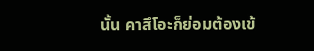นั้น คาสึโอะก็ย่อมต้องเข้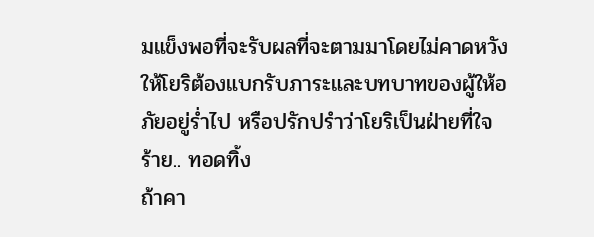มแข็งพอที่จะรับผลที่จะตามมาโดยไม่คาดหวังให้โยริต้องแบกรับภาระและบทบาทของผู้ให้อภัยอยู่ร่ำไป หรือปรักปรำว่าโยริเป็นฝ่ายที่ใจร้าย.. ทอดทิ้ง
ถ้าคา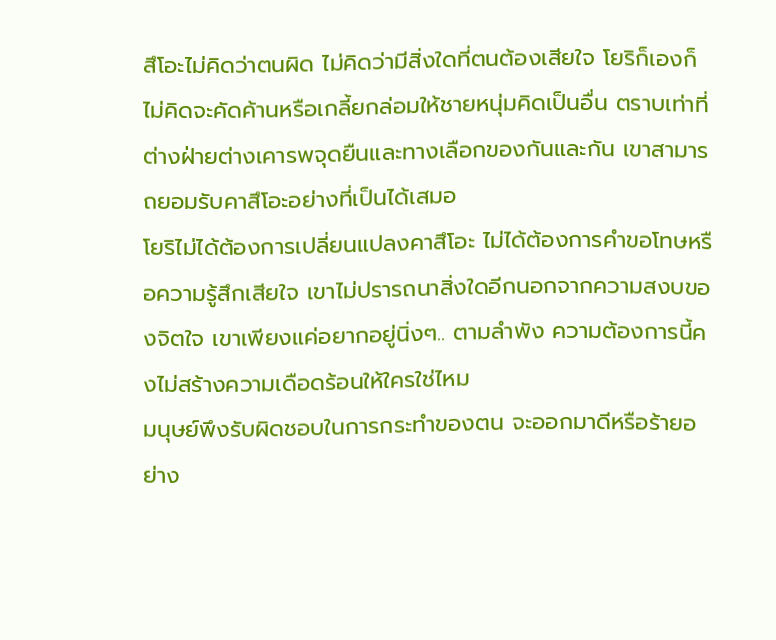สึโอะไม่คิดว่าตนผิด ไม่คิดว่ามีสิ่งใดที่ตนต้องเสียใจ โยริก็เองก็ไม่คิดจะคัดค้านหรือเกลี้ยกล่อมให้ชายหนุ่มคิดเป็นอื่น ตราบเท่าที่ต่างฝ่ายต่างเคารพจุดยืนและทางเลือกของกันและกัน เขาสามารถยอมรับคาสึโอะอย่างที่เป็นได้เสมอ
โยริไม่ได้ต้องการเปลี่ยนแปลงคาสึโอะ ไม่ได้ต้องการคำขอโทษหรือความรู้สึกเสียใจ เขาไม่ปรารถนาสิ่งใดอีกนอกจากความสงบของจิตใจ เขาเพียงแค่อยากอยู่นิ่งๆ.. ตามลำพัง ความต้องการนี้คงไม่สร้างความเดือดร้อนให้ใครใช่ไหม
มนุษย์พึงรับผิดชอบในการกระทำของตน จะออกมาดีหรือร้ายอย่าง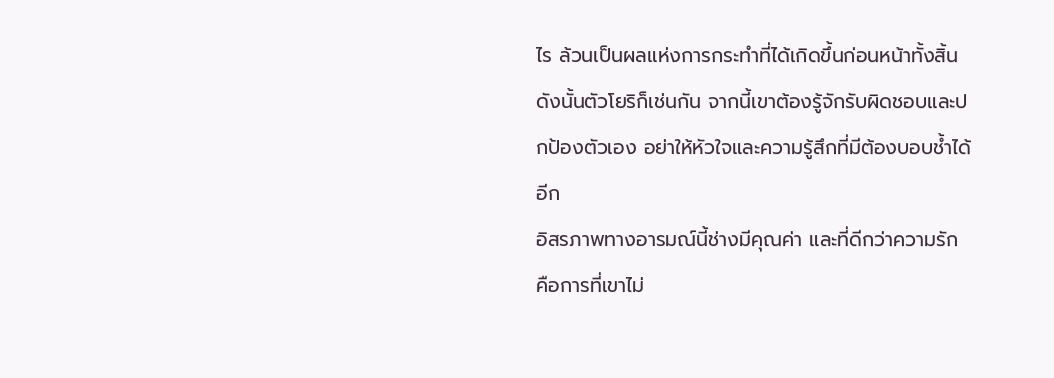ไร ล้วนเป็นผลแห่งการกระทำที่ได้เกิดขึ้นก่อนหน้าทั้งสิ้น ดังนั้นตัวโยริก็เช่นกัน จากนี้เขาต้องรู้จักรับผิดชอบและปกป้องตัวเอง อย่าให้หัวใจและความรู้สึกที่มีต้องบอบช้ำได้อีก
อิสรภาพทางอารมณ์นี้ช่างมีคุณค่า และที่ดีกว่าความรัก คือการที่เขาไม่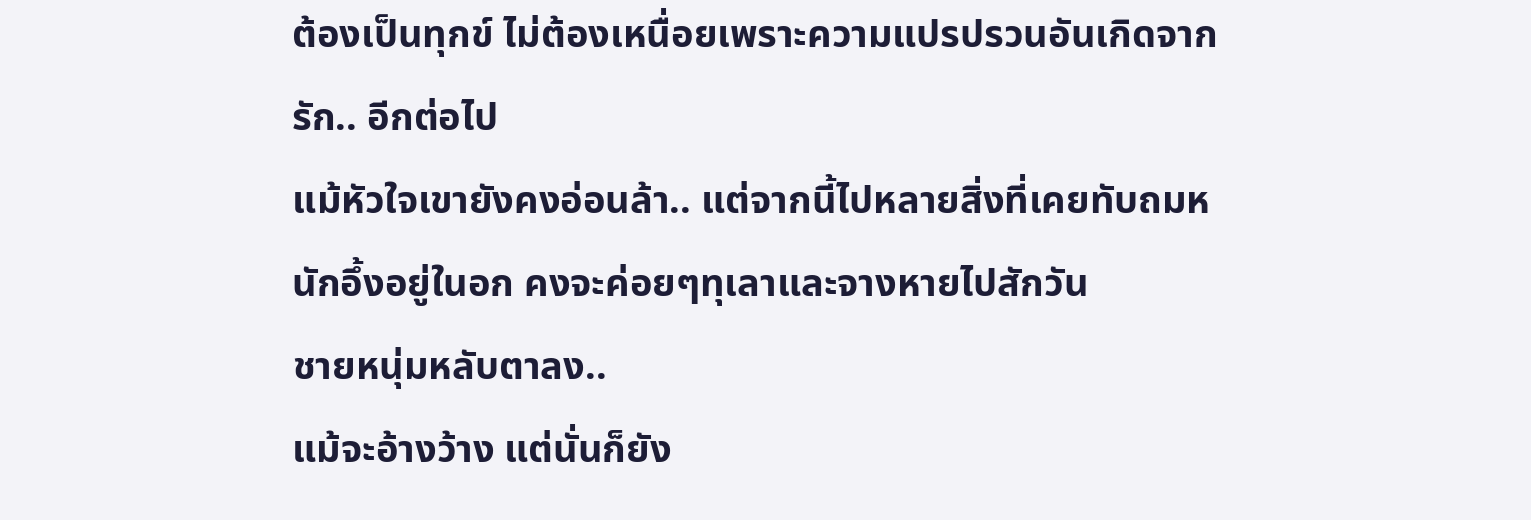ต้องเป็นทุกข์ ไม่ต้องเหนื่อยเพราะความแปรปรวนอันเกิดจากรัก.. อีกต่อไป
แม้หัวใจเขายังคงอ่อนล้า.. แต่จากนี้ไปหลายสิ่งที่เคยทับถมหนักอึ้งอยู่ในอก คงจะค่อยๆทุเลาและจางหายไปสักวัน
ชายหนุ่มหลับตาลง..
แม้จะอ้างว้าง แต่นั่นก็ยัง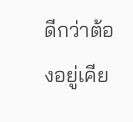ดีกว่าต้องอยู่เคีย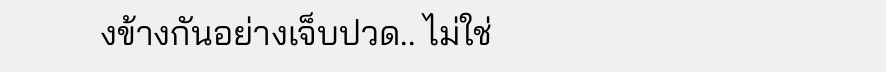งข้างกันอย่างเจ็บปวด.. ไม่ใช่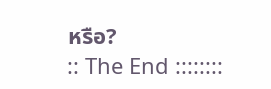หรือ?
:: The End ::::::::